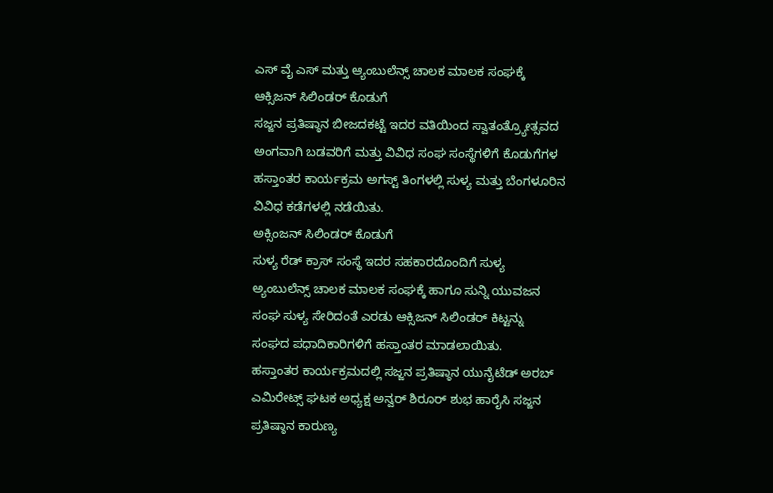ಎಸ್ ವೈ ಎಸ್ ಮತ್ತು ಆ್ಯಂಬುಲೆನ್ಸ್ ಚಾಲಕ ಮಾಲಕ ಸಂಘಕ್ಕೆ ಆಕ್ಸಿಜನ್ ಸಿಲಿಂಡರ್ ಕೊಡುಗೆ
ಸಜ್ಜನ ಪ್ರತಿಷ್ಠಾನ ಬೀಜದಕಟ್ಟೆ ಇದರ ವತಿಯಿಂದ ಸ್ವಾತಂತ್ರ್ಯೋತ್ಸವದ ಅಂಗವಾಗಿ ಬಡವರಿಗೆ ಮತ್ತು ವಿವಿಧ ಸಂಘ ಸಂಸ್ಥೆಗಳಿಗೆ ಕೊಡುಗೆಗಳ ಹಸ್ತಾಂತರ ಕಾರ್ಯಕ್ರಮ ಅಗಸ್ಟ್ ತಿಂಗಳಲ್ಲಿ ಸುಳ್ಯ ಮತ್ತು ಬೆಂಗಳೂರಿನ ವಿವಿಧ ಕಡೆಗಳಲ್ಲಿ ನಡೆಯಿತು.
ಅಕ್ಸಿಂಜನ್ ಸಿಲಿಂಡರ್ ಕೊಡುಗೆ
ಸುಳ್ಯ ರೆಡ್ ಕ್ರಾಸ್ ಸಂಸ್ಥೆ ಇದರ ಸಹಕಾರದೊಂದಿಗೆ ಸುಳ್ಯ ಅ್ಯಂಬುಲೆನ್ಸ್ ಚಾಲಕ ಮಾಲಕ ಸಂಘಕ್ಕೆ ಹಾಗೂ ಸುನ್ನಿ ಯುವಜನ ಸಂಘ ಸುಳ್ಯ ಸೇರಿದಂತೆ ಎರಡು ಆಕ್ಸಿಜನ್ ಸಿಲಿಂಡರ್ ಕಿಟ್ಟನ್ನು ಸಂಘದ ಪಧಾದಿಕಾರಿಗಳಿಗೆ ಹಸ್ತಾಂತರ ಮಾಡಲಾಯಿತು.
ಹಸ್ತಾಂತರ ಕಾರ್ಯಕ್ರಮದಲ್ಲಿ ಸಜ್ಜನ ಪ್ರತಿಷ್ಠಾನ ಯುನೈಟೆಡ್ ಅರಬ್ ಎಮಿರೇಟ್ಸ್ ಘಟಕ ಅಧ್ಯಕ್ಷ ಅನ್ವರ್ ಶಿರೂರ್ ಶುಭ ಹಾರೈಸಿ ಸಜ್ಜನ ಪ್ರತಿಷ್ಠಾನ ಕಾರುಣ್ಯ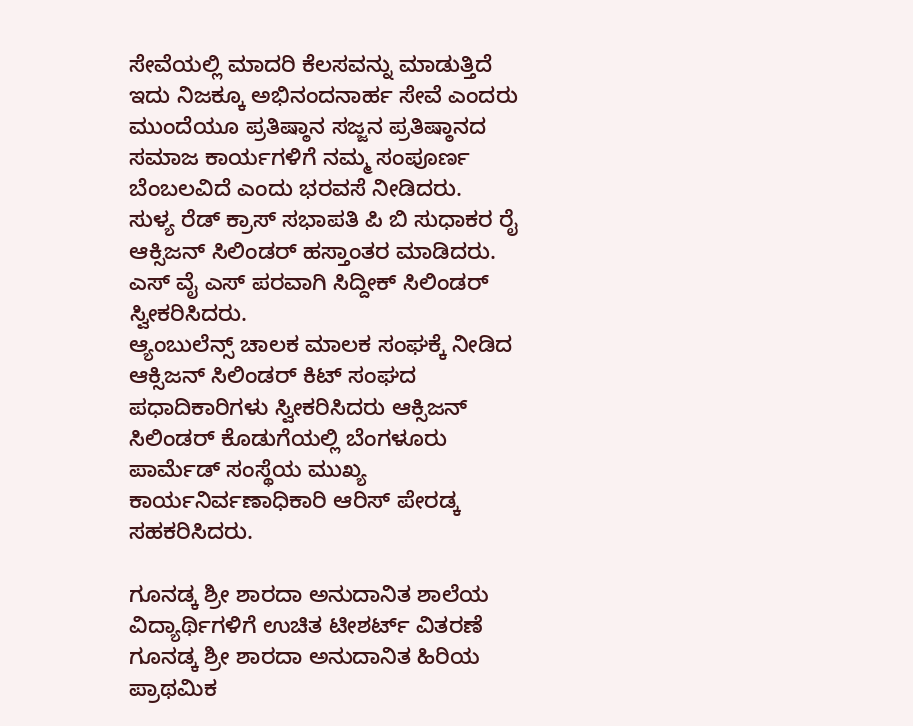ಸೇವೆಯಲ್ಲಿ ಮಾದರಿ ಕೆಲಸವನ್ನು ಮಾಡುತ್ತಿದೆ ಇದು ನಿಜಕ್ಕೂ ಅಭಿನಂದನಾರ್ಹ ಸೇವೆ ಎಂದರು
ಮುಂದೆಯೂ ಪ್ರತಿಷ್ಠಾನ ಸಜ್ಜನ ಪ್ರತಿಷ್ಠಾನದ ಸಮಾಜ ಕಾರ್ಯಗಳಿಗೆ ನಮ್ಮ ಸಂಪೂರ್ಣ ಬೆಂಬಲವಿದೆ ಎಂದು ಭರವಸೆ ನೀಡಿದರು.
ಸುಳ್ಯ ರೆಡ್ ಕ್ರಾಸ್ ಸಭಾಪತಿ ಪಿ ಬಿ ಸುಧಾಕರ ರೈ ಆಕ್ಸಿಜನ್ ಸಿಲಿಂಡರ್ ಹಸ್ತಾಂತರ ಮಾಡಿದರು.
ಎಸ್ ವೈ ಎಸ್ ಪರವಾಗಿ ಸಿದ್ದೀಕ್ ಸಿಲಿಂಡರ್ ಸ್ವೀಕರಿಸಿದರು.
ಆ್ಯಂಬುಲೆನ್ಸ್ ಚಾಲಕ ಮಾಲಕ ಸಂಘಕ್ಕೆ ನೀಡಿದ ಆಕ್ಸಿಜನ್ ಸಿಲಿಂಡರ್ ಕಿಟ್ ಸಂಘದ ಪಧಾದಿಕಾರಿಗಳು ಸ್ವೀಕರಿಸಿದರು ಆಕ್ಸಿಜನ್ ಸಿಲಿಂಡರ್ ಕೊಡುಗೆಯಲ್ಲಿ ಬೆಂಗಳೂರು ಪಾರ್ಮೆಡ್ ಸಂಸ್ಥೆಯ ಮುಖ್ಯ ಕಾರ್ಯನಿರ್ವಣಾಧಿಕಾರಿ ಆರಿಸ್ ಪೇರಡ್ಕ ಸಹಕರಿಸಿದರು.

ಗೂನಡ್ಕ ಶ್ರೀ ಶಾರದಾ ಅನುದಾನಿತ ಶಾಲೆಯ ವಿದ್ಯಾರ್ಥಿಗಳಿಗೆ ಉಚಿತ ಟೀಶರ್ಟ್ ವಿತರಣೆ
ಗೂನಡ್ಕ ಶ್ರೀ ಶಾರದಾ ಅನುದಾನಿತ ಹಿರಿಯ ಪ್ರಾಥಮಿಕ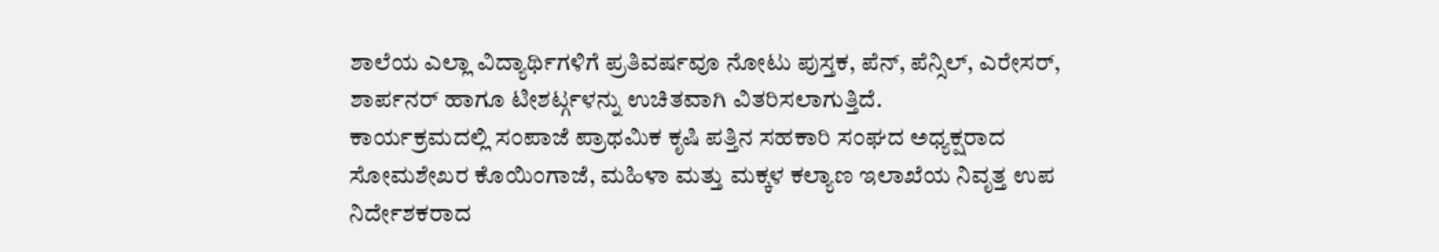ಶಾಲೆಯ ಎಲ್ಲಾ ವಿದ್ಯಾರ್ಥಿಗಳಿಗೆ ಪ್ರತಿವರ್ಷವೂ ನೋಟು ಪುಸ್ತಕ, ಪೆನ್, ಪೆನ್ಸಿಲ್, ಎರೇಸರ್, ಶಾರ್ಪನರ್ ಹಾಗೂ ಟೀಶರ್ಟ್ಗಳನ್ನು ಉಚಿತವಾಗಿ ವಿತರಿಸಲಾಗುತ್ತಿದೆ.
ಕಾರ್ಯಕ್ರಮದಲ್ಲಿ ಸಂಪಾಜೆ ಪ್ರಾಥಮಿಕ ಕೃಷಿ ಪತ್ತಿನ ಸಹಕಾರಿ ಸಂಘದ ಅಧ್ಯಕ್ಷರಾದ ಸೋಮಶೇಖರ ಕೊಯಿಂಗಾಜೆ, ಮಹಿಳಾ ಮತ್ತು ಮಕ್ಕಳ ಕಲ್ಯಾಣ ಇಲಾಖೆಯ ನಿವೃತ್ತ ಉಪ ನಿರ್ದೇಶಕರಾದ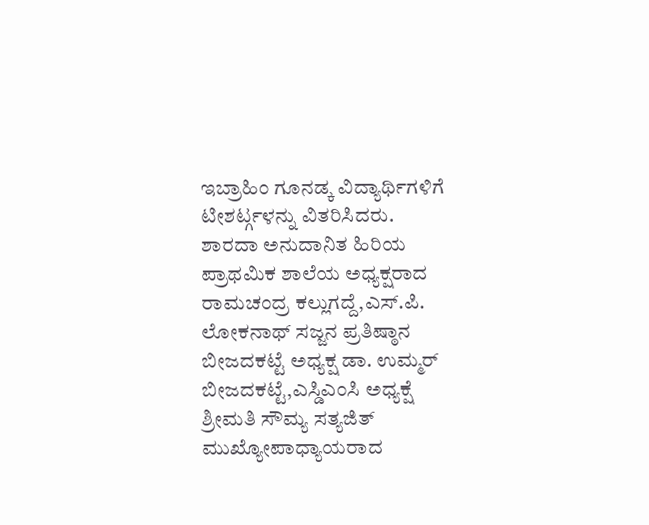ಇಬ್ರಾಹಿಂ ಗೂನಡ್ಕ ವಿದ್ಯಾರ್ಥಿಗಳಿಗೆ ಟೀಶರ್ಟ್ಗಳನ್ನು ವಿತರಿಸಿದರು.
ಶಾರದಾ ಅನುದಾನಿತ ಹಿರಿಯ ಪ್ರಾಥಮಿಕ ಶಾಲೆಯ ಅಧ್ಯಕ್ಷರಾದ ರಾಮಚಂದ್ರ ಕಲ್ಲುಗದ್ದೆ,ಎಸ್.ಪಿ. ಲೋಕನಾಥ್ ಸಜ್ಜನ ಪ್ರತಿಷ್ಠಾನ ಬೀಜದಕಟ್ಟೆ ಅಧ್ಯಕ್ಷ ಡಾ. ಉಮ್ಮರ್ ಬೀಜದಕಟ್ಟೆ,ಎಸ್ಡಿಎಂಸಿ ಅಧ್ಯಕ್ಷೆ ಶ್ರೀಮತಿ ಸೌಮ್ಯ ಸತ್ಯಜಿತ್ ಮುಖ್ಯೋಪಾಧ್ಯಾಯರಾದ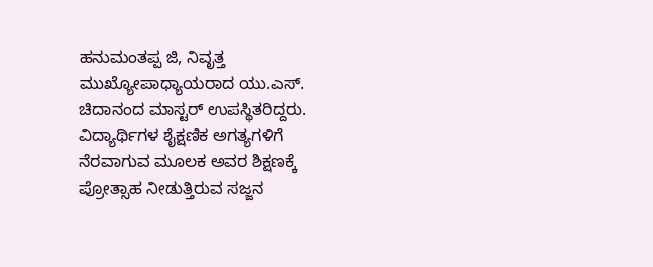ಹನುಮಂತಪ್ಪ ಜಿ, ನಿವೃತ್ತ ಮುಖ್ಯೋಪಾಧ್ಯಾಯರಾದ ಯು.ಎಸ್. ಚಿದಾನಂದ ಮಾಸ್ಟರ್ ಉಪಸ್ಥಿತರಿದ್ದರು.
ವಿದ್ಯಾರ್ಥಿಗಳ ಶೈಕ್ಷಣಿಕ ಅಗತ್ಯಗಳಿಗೆ ನೆರವಾಗುವ ಮೂಲಕ ಅವರ ಶಿಕ್ಷಣಕ್ಕೆ ಪ್ರೋತ್ಸಾಹ ನೀಡುತ್ತಿರುವ ಸಜ್ಜನ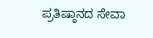ಪ್ರತಿಷ್ಠಾನದ ಸೇವಾ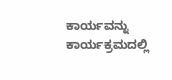ಕಾರ್ಯವನ್ನು ಕಾರ್ಯಕ್ರಮದಲ್ಲಿ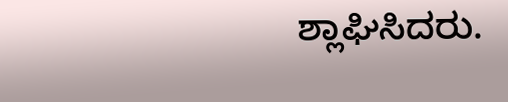ಶ್ಲಾಘಿಸಿದರು.